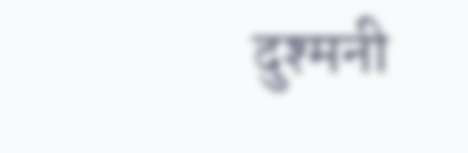दुश्मनी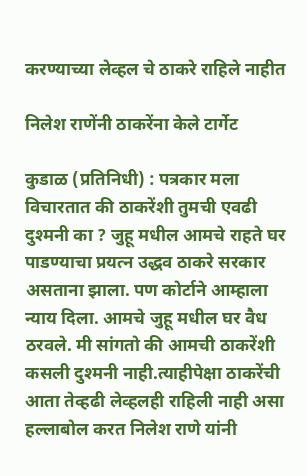करण्याच्या लेव्हल चे ठाकरे राहिले नाहीत

निलेश राणेंनी ठाकरेंना केले टार्गेट

कुडाळ (प्रतिनिधी) : पत्रकार मला विचारतात की ठाकरेंशी तुमची एवढी दुश्मनी का ? जुहू मधील आमचे राहते घर पाडण्याचा प्रयत्न उद्धव ठाकरे सरकार असताना झाला. पण कोर्टाने आम्हाला न्याय दिला. आमचे जुहू मधील घर वैध ठरवले. मी सांगतो की आमची ठाकरेंशी कसली दुश्मनी नाही.त्याहीपेक्षा ठाकरेंची आता तेव्हढी लेव्हलही राहिली नाही असा हल्लाबोल करत निलेश राणे यांनी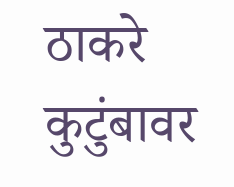ठाकरे कुटुंबावर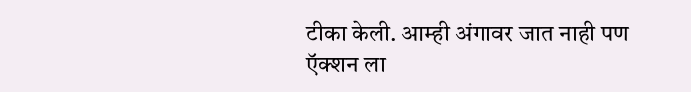टीका केली. आम्ही अंगावर जात नाही पण ऍक्शन ला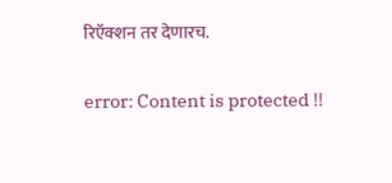रिऍक्शन तर देणारच.

error: Content is protected !!